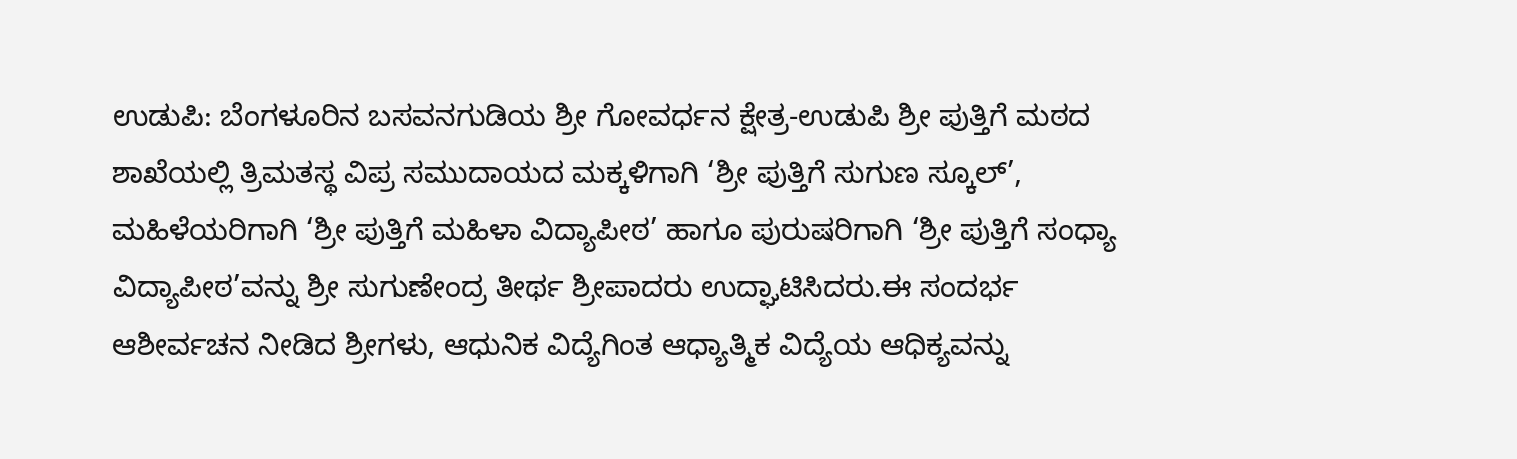ಉಡುಪಿ: ಬೆಂಗಳೂರಿನ ಬಸವನಗುಡಿಯ ಶ್ರೀ ಗೋವರ್ಧನ ಕ್ಷೇತ್ರ-ಉಡುಪಿ ಶ್ರೀ ಪುತ್ತಿಗೆ ಮಠದ ಶಾಖೆಯಲ್ಲಿ ತ್ರಿಮತಸ್ಥ ವಿಪ್ರ ಸಮುದಾಯದ ಮಕ್ಕಳಿಗಾಗಿ ‘ಶ್ರೀ ಪುತ್ತಿಗೆ ಸುಗುಣ ಸ್ಕೂಲ್’, ಮಹಿಳೆಯರಿಗಾಗಿ ‘ಶ್ರೀ ಪುತ್ತಿಗೆ ಮಹಿಳಾ ವಿದ್ಯಾಪೀಠ’ ಹಾಗೂ ಪುರುಷರಿಗಾಗಿ ‘ಶ್ರೀ ಪುತ್ತಿಗೆ ಸಂಧ್ಯಾ ವಿದ್ಯಾಪೀಠ’ವನ್ನು ಶ್ರೀ ಸುಗುಣೇಂದ್ರ ತೀರ್ಥ ಶ್ರೀಪಾದರು ಉದ್ಘಾಟಿಸಿದರು.ಈ ಸಂದರ್ಭ ಆಶೀರ್ವಚನ ನೀಡಿದ ಶ್ರೀಗಳು, ಆಧುನಿಕ ವಿದ್ಯೆಗಿಂತ ಆಧ್ಯಾತ್ಮಿಕ ವಿದ್ಯೆಯ ಆಧಿಕ್ಯವನ್ನು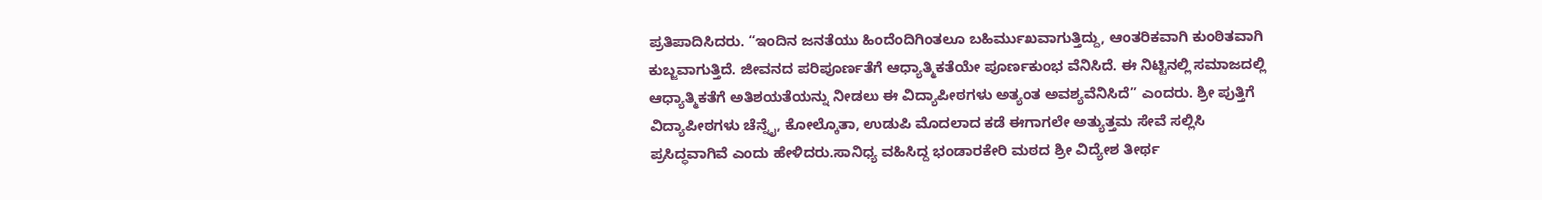ಪ್ರತಿಪಾದಿಸಿದರು. “ಇಂದಿನ ಜನತೆಯು ಹಿಂದೆಂದಿಗಿಂತಲೂ ಬಹಿರ್ಮುಖವಾಗುತ್ತಿದ್ದು, ಆಂತರಿಕವಾಗಿ ಕುಂಠಿತವಾಗಿ ಕುಬ್ಜವಾಗುತ್ತಿದೆ. ಜೀವನದ ಪರಿಪೂರ್ಣತೆಗೆ ಆಧ್ಯಾತ್ಮಿಕತೆಯೇ ಪೂರ್ಣಕುಂಭ ವೆನಿಸಿದೆ. ಈ ನಿಟ್ಟಿನಲ್ಲಿ ಸಮಾಜದಲ್ಲಿ ಆಧ್ಯಾತ್ಮಿಕತೆಗೆ ಅತಿಶಯತೆಯನ್ನು ನೀಡಲು ಈ ವಿದ್ಯಾಪೀಠಗಳು ಅತ್ಯಂತ ಅವಶ್ಯವೆನಿಸಿದೆ” ಎಂದರು. ಶ್ರೀ ಪುತ್ತಿಗೆ ವಿದ್ಯಾಪೀಠಗಳು ಚೆನ್ನೈ, ಕೋಲ್ಕೊತಾ, ಉಡುಪಿ ಮೊದಲಾದ ಕಡೆ ಈಗಾಗಲೇ ಅತ್ಯುತ್ತಮ ಸೇವೆ ಸಲ್ಲಿಸಿ ಪ್ರಸಿದ್ಧವಾಗಿವೆ ಎಂದು ಹೇಳಿದರು.ಸಾನಿಧ್ಯ ವಹಿಸಿದ್ದ ಭಂಡಾರಕೇರಿ ಮಠದ ಶ್ರೀ ವಿದ್ಯೇಶ ತೀರ್ಥ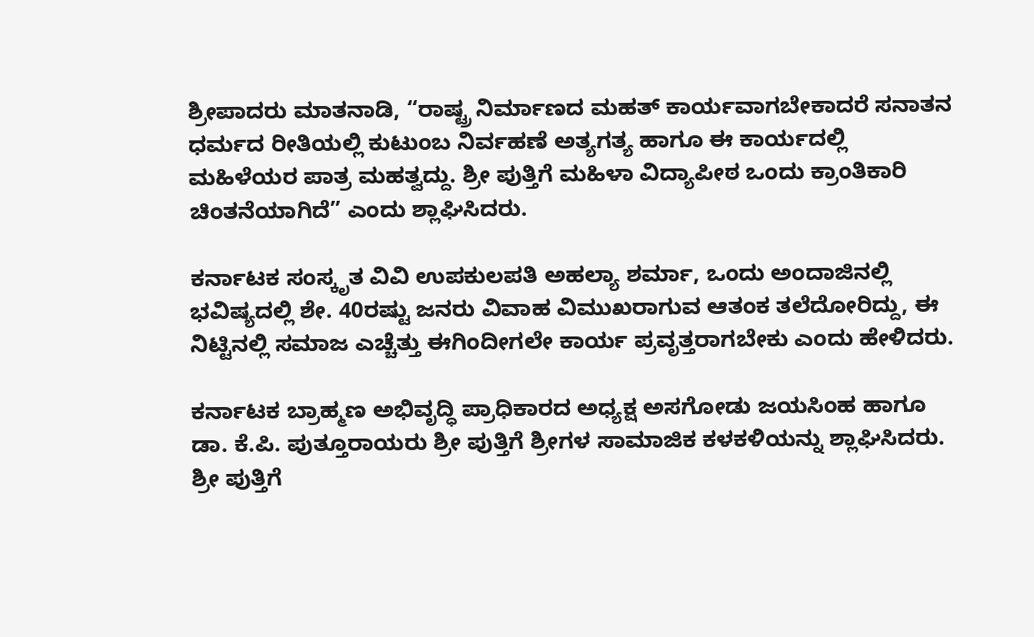ಶ್ರೀಪಾದರು ಮಾತನಾಡಿ, “ರಾಷ್ಟ್ರ ನಿರ್ಮಾಣದ ಮಹತ್ ಕಾರ್ಯವಾಗಬೇಕಾದರೆ ಸನಾತನ ಧರ್ಮದ ರೀತಿಯಲ್ಲಿ ಕುಟುಂಬ ನಿರ್ವಹಣೆ ಅತ್ಯಗತ್ಯ ಹಾಗೂ ಈ ಕಾರ್ಯದಲ್ಲಿ ಮಹಿಳೆಯರ ಪಾತ್ರ ಮಹತ್ವದ್ದು. ಶ್ರೀ ಪುತ್ತಿಗೆ ಮಹಿಳಾ ವಿದ್ಯಾಪೀಠ ಒಂದು ಕ್ರಾಂತಿಕಾರಿ ಚಿಂತನೆಯಾಗಿದೆ” ಎಂದು ಶ್ಲಾಘಿಸಿದರು.

ಕರ್ನಾಟಕ ಸಂಸ್ಕೃತ ವಿವಿ ಉಪಕುಲಪತಿ ಅಹಲ್ಯಾ ಶರ್ಮಾ, ಒಂದು ಅಂದಾಜಿನಲ್ಲಿ ಭವಿಷ್ಯದಲ್ಲಿ ಶೇ. 40ರಷ್ಟು ಜನರು ವಿವಾಹ ವಿಮುಖರಾಗುವ ಆತಂಕ ತಲೆದೋರಿದ್ದು, ಈ ನಿಟ್ಟಿನಲ್ಲಿ ಸಮಾಜ ಎಚ್ಚೆತ್ತು ಈಗಿಂದೀಗಲೇ ಕಾರ್ಯ ಪ್ರವೃತ್ತರಾಗಬೇಕು ಎಂದು ಹೇಳಿದರು.

ಕರ್ನಾಟಕ ಬ್ರಾಹ್ಮಣ ಅಭಿವೃದ್ಧಿ ಪ್ರಾಧಿಕಾರದ ಅಧ್ಯಕ್ಷ ಅಸಗೋಡು ಜಯಸಿಂಹ ಹಾಗೂ ಡಾ. ಕೆ.ಪಿ. ಪುತ್ತೂರಾಯರು ಶ್ರೀ ಪುತ್ತಿಗೆ ಶ್ರೀಗಳ ಸಾಮಾಜಿಕ ಕಳಕಳಿಯನ್ನು ಶ್ಲಾಘಿಸಿದರು. ಶ್ರೀ ಪುತ್ತಿಗೆ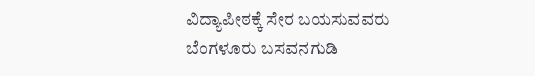ವಿದ್ಯಾಪೀಠಕ್ಕೆ ಸೇರ ಬಯಸುವವರು ಬೆಂಗಳೂರು ಬಸವನಗುಡಿ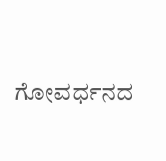ಗೋವರ್ಧನದ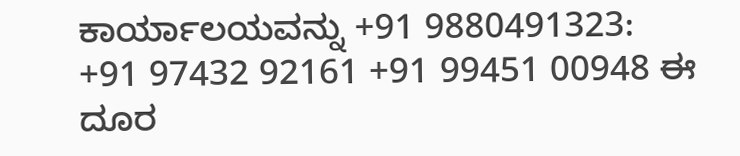ಕಾರ್ಯಾಲಯವನ್ನು +91 9880491323: +91 97432 92161 +91 99451 00948 ಈ ದೂರ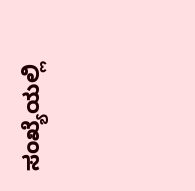ಸಂಖ್ಯೆಯಲ್ಲಿ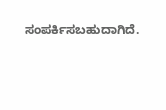ಸಂಪರ್ಕಿಸಬಹುದಾಗಿದೆ.